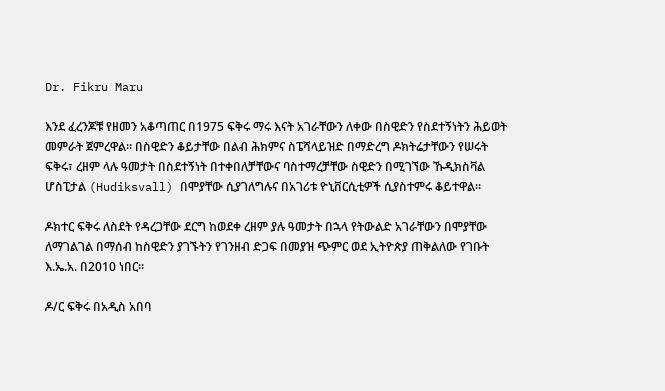Dr. Fikru Maru

እንደ ፈረንጆቹ የዘመን አቆጣጠር በ1975 ፍቅሩ ማሩ እናት አገራቸውን ለቀው በስዊድን የስደተኝነትን ሕይወት መምራት ጀምረዋል። በስዊድን ቆይታቸው በልብ ሕክምና ስፔሻላይዝድ በማድረግ ዶክትሬታቸውን የሠሩት ፍቅሩ፣ ረዘም ላሉ ዓመታት በስደተኝነት በተቀበለቻቸውና ባስተማረቻቸው ስዊድን በሚገኘው ኹዲክስቫል ሆስፒታል (Hudiksvall) በሞያቸው ሲያገለግሉና በአገሪቱ ዮኒቨርሲቲዎች ሲያስተምሩ ቆይተዋል።

ዶክተር ፍቅሩ ለስደት የዳረጋቸው ደርግ ከወደቀ ረዘም ያሉ ዓመታት በኋላ የትውልድ አገራቸውን በሞያቸው ለማገልገል በማሰብ ከስዊድን ያገኙትን የገንዘብ ድጋፍ በመያዝ ጭምር ወደ ኢትዮጵያ ጠቅልለው የገቡት እ.ኤ.አ. በ2010 ነበር።

ዶ/ር ፍቅሩ በአዲስ አበባ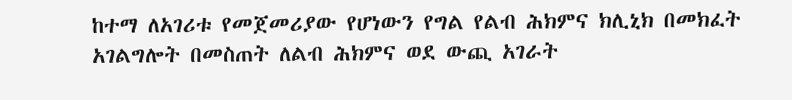ከተማ ለአገሪቱ የመጀመሪያው የሆነውን የግል የልብ ሕክምና ክሊኒክ በመክፈት አገልግሎት በመስጠት ለልብ ሕክምና ወደ ውጪ አገራት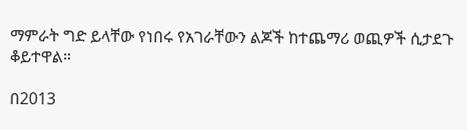ማምራት ግድ ይላቸው የነበሩ የአገራቸውን ልጆች ከተጨማሪ ወጪዎች ሲታደጉ ቆይተዋል።

በ2013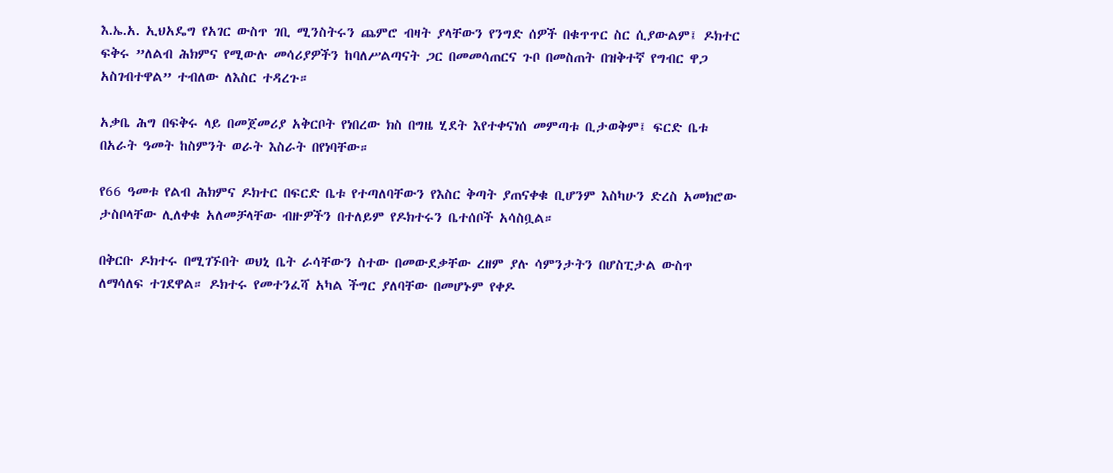እ.ኤ.አ. ኢህአዴግ የአገር ውስጥ ገቢ ሚንስትሩን ጨምሮ ብዛት ያላቸውን የንግድ ሰዎች በቁጥጥር ስር ሲያውልም፤ ዶክተር ፍቅሩ ”ለልብ ሕክምና የሚውሉ መሳሪያዎችን ከባለሥልጣናት ጋር በመመሳጠርና ጉቦ በመስጠት በዝቅተኛ የግብር ዋጋ አስገብተዋል” ተብለው ለእስር ተዳረጉ።

አቃቤ ሕግ በፍቅሩ ላይ በመጀመሪያ አቅርቦት የነበረው ክስ በግዜ ሂደት እየተቀናነሰ መምጣቱ ቢታወቅም፤ ፍርድ ቤቱ በአራት ዓመት ከስምንት ወራት እስራት በየነባቸው።

የ66 ዓመቱ የልብ ሕክምና ዶክተር በፍርድ ቤቱ የተጣለባቸውን የእስር ቅጣት ያጠናቀቁ ቢሆንም እስካሁን ድረስ አመክሮው ታስቦላቸው ሊለቀቁ አለመቻላቸው ብዙዎችን በተለይም የዶክተሩን ቤተሰቦች አሳስቧል።

በቅርቡ ዶክተሩ በሚገኙበት ወህኒ ቤት ራሳቸውን ስተው በመውደቃቸው ረዘም ያሉ ሳምንታትን በሆስፒታል ውስጥ ለማሳለፍ ተገደዋል። ዶክተሩ የመተንፈሻ አካል ችግር ያለባቸው በመሆኑም የቀዶ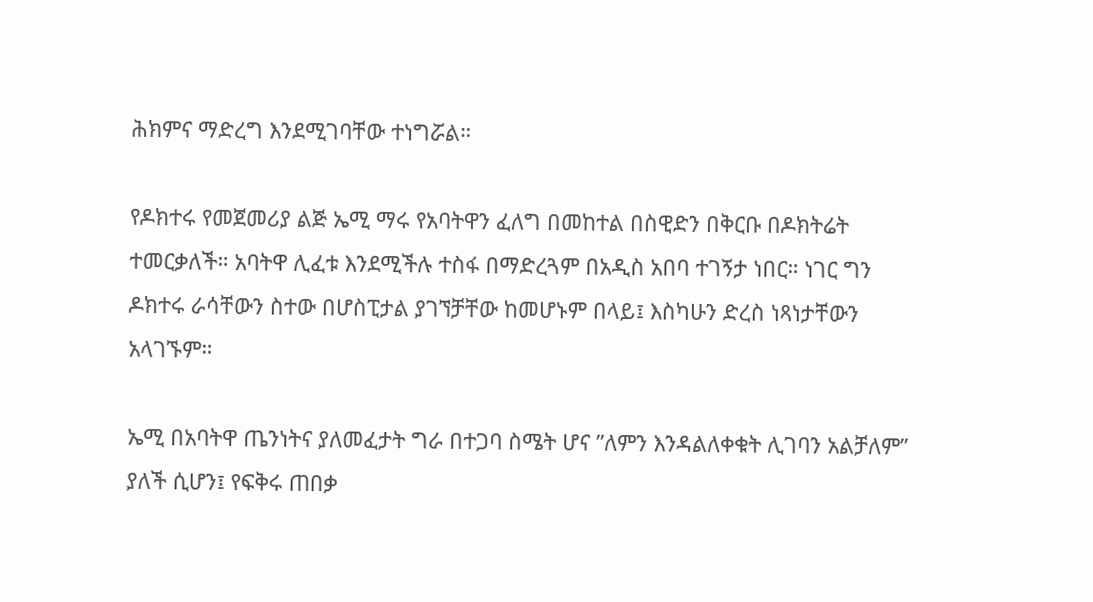ሕክምና ማድረግ እንደሚገባቸው ተነግሯል።

የዶክተሩ የመጀመሪያ ልጅ ኤሚ ማሩ የአባትዋን ፈለግ በመከተል በስዊድን በቅርቡ በዶክትሬት ተመርቃለች። አባትዋ ሊፈቱ እንደሚችሉ ተስፋ በማድረጓም በአዲስ አበባ ተገኝታ ነበር። ነገር ግን ዶክተሩ ራሳቸውን ስተው በሆስፒታል ያገኘቻቸው ከመሆኑም በላይ፤ እስካሁን ድረስ ነጻነታቸውን አላገኙም።

ኤሚ በአባትዋ ጤንነትና ያለመፈታት ግራ በተጋባ ስሜት ሆና ”ለምን እንዳልለቀቁት ሊገባን አልቻለም” ያለች ሲሆን፤ የፍቅሩ ጠበቃ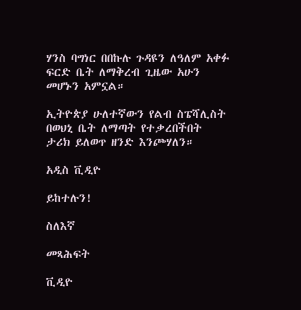ሃንስ ባግነር በበኩሉ ጉዳዩን ለዓለም አቀፉ ፍርድ ቤት ለማቅረብ ጊዜው አሁን መሆኑን አምኗል።

ኢትዮጵያ ሁለተኛውን የልብ ስፔሻሊስት በወህኒ ቤት ለማጣት የተቃረበችበት ታሪክ ይለወጥ ዘንድ እንጮሃለን።

አዲስ ቪዲዮ

ይከተሉን!

ስለእኛ

መጻሕፍት

ቪዲዮ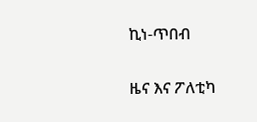ኪነ-ጥበብ

ዜና እና ፖለቲካ